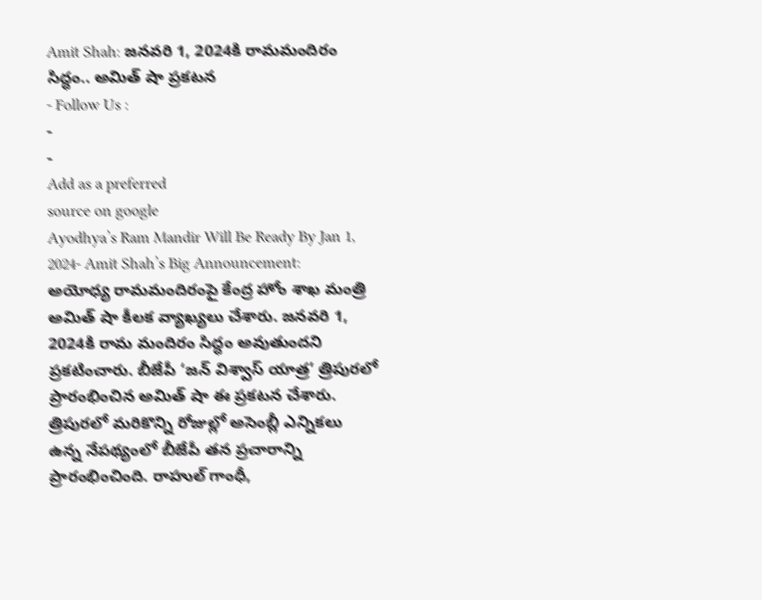Amit Shah: జనవరి 1, 2024కి రామమందిరం సిద్ధం.. అమిత్ షా ప్రకటన
- Follow Us :
-
-
Add as a preferred
source on google
Ayodhya’s Ram Mandir Will Be Ready By Jan 1, 2024- Amit Shah’s Big Announcement: అయోధ్య రామమందిరంపై కేంద్ర హోం శాఖ మంత్రి అమిత్ షా కీలక వ్యాఖ్యలు చేశారు. జనవరి 1, 2024కి రామ మందిరం సిద్ధం అవుతుందని ప్రకటించారు. బీజేపీ ‘జన్ విశ్వాస్ యాత్ర’ త్రిపురలో ప్రారంభించిన అమిత్ షా ఈ ప్రకటన చేశారు. త్రిపురలో మరికొన్ని రోజుల్లో అసెంబ్లీ ఎన్నికలు ఉన్న నేపథ్యంలో బీజేపీ తన ప్రచారాన్ని ప్రారంభించింది. రాహుల్ గాంధీ,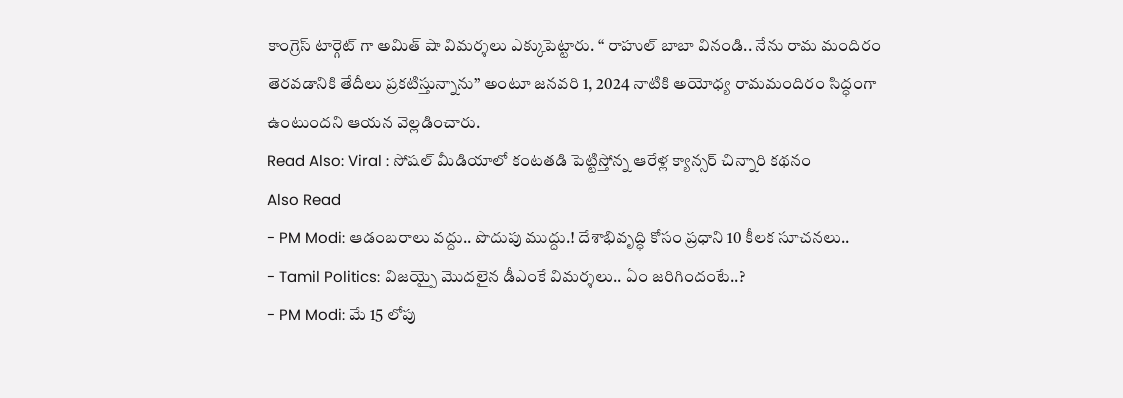కాంగ్రెస్ టార్గెట్ గా అమిత్ షా విమర్శలు ఎక్కుపెట్టారు. ‘‘ రాహుల్ బాబా వినండి.. నేను రామ మందిరం తెరవడానికి తేదీలు ప్రకటిస్తున్నాను’’ అంటూ జనవరి 1, 2024 నాటికి అయోధ్య రామమందిరం సిద్ధంగా ఉంటుందని ఆయన వెల్లడించారు.
Read Also: Viral : సోషల్ మీడియాలో కంటతడి పెట్టిస్తోన్న ఆరేళ్ల క్యాన్సర్ చిన్నారి కథనం
Also Read
- PM Modi: ఆడంబరాలు వద్దు.. పొదుపు ముద్దు.! దేశాభివృద్ధి కోసం ప్రధాని 10 కీలక సూచనలు..
- Tamil Politics: విజయ్పై మొదలైన డీఎంకే విమర్శలు.. ఏం జరిగిందంటే..?
- PM Modi: మే 15 లోపు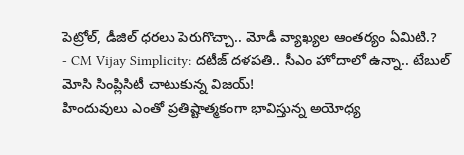పెట్రోల్, డీజిల్ ధరలు పెరుగొచ్చా.. మోడీ వ్యాఖ్యల ఆంతర్యం ఏమిటి.?
- CM Vijay Simplicity: దటీజ్ దళపతి.. సీఎం హోదాలో ఉన్నా.. టేబుల్ మోసి సింప్లిసిటీ చాటుకున్న విజయ్!
హిందువులు ఎంతో ప్రతిష్టాత్మకంగా భావిస్తున్న అయోధ్య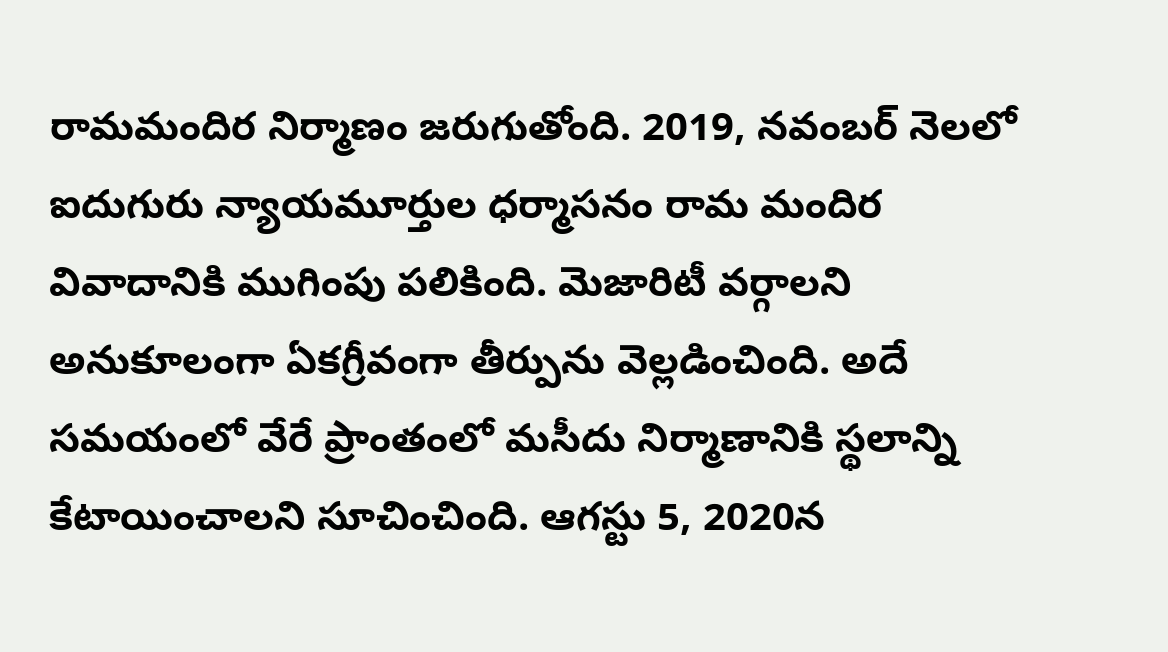రామమందిర నిర్మాణం జరుగుతోంది. 2019, నవంబర్ నెలలో ఐదుగురు న్యాయమూర్తుల ధర్మాసనం రామ మందిర వివాదానికి ముగింపు పలికింది. మెజారిటీ వర్గాలని అనుకూలంగా ఏకగ్రీవంగా తీర్పును వెల్లడించింది. అదే సమయంలో వేరే ప్రాంతంలో మసీదు నిర్మాణానికి స్థలాన్ని కేటాయించాలని సూచించింది. ఆగస్టు 5, 2020న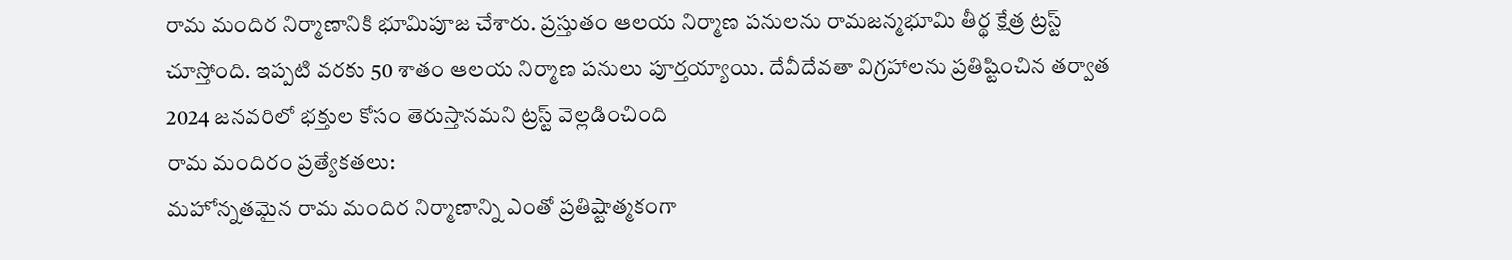రామ మందిర నిర్మాణానికి భూమిపూజ చేశారు. ప్రస్తుతం ఆలయ నిర్మాణ పనులను రామజన్మభూమి తీర్థ క్షేత్ర ట్రస్ట్ చూస్తోంది. ఇప్పటి వరకు 50 శాతం ఆలయ నిర్మాణ పనులు పూర్తయ్యాయి. దేవీదేవతా విగ్రహాలను ప్రతిష్టించిన తర్వాత 2024 జనవరిలో భక్తుల కోసం తెరుస్తానమని ట్రస్ట్ వెల్లడించింది
రామ మందిరం ప్రత్యేకతలు:
మహోన్నతమైన రామ మందిర నిర్మాణాన్ని ఎంతో ప్రతిష్టాత్మకంగా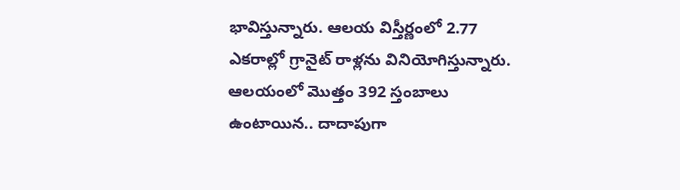భావిస్తున్నారు. ఆలయ విస్తీర్ణంలో 2.77 ఎకరాల్లో గ్రానైట్ రాళ్లను వినియోగిస్తున్నారు. ఆలయంలో మొత్తం 392 స్తంబాలు ఉంటాయిన.. దాదాపుగా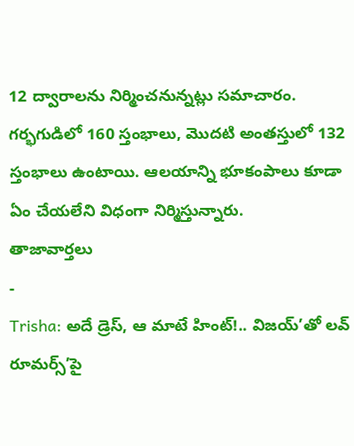12 ద్వారాలను నిర్మించనున్నట్లు సమాచారం. గర్భగుడిలో 160 స్తంభాలు, మొదటి అంతస్తులో 132 స్తంభాలు ఉంటాయి. ఆలయాన్ని భూకంపాలు కూడా ఏం చేయలేని విధంగా నిర్మిస్తున్నారు.
తాజావార్తలు
-
Trisha: అదే డ్రెస్, ఆ మాటే హింట్!.. విజయ్’తో లవ్ రూమర్స్’పై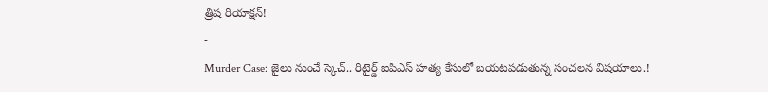త్రిష రియాక్షన్!
-
Murder Case: జైలు నుంచే స్కెచ్.. రిటైర్డ్ ఐపిఎస్ హత్య కేసులో బయటపడుతున్న సంచలన విషయాలు.!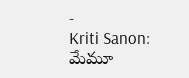-
Kriti Sanon: మేమూ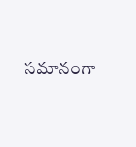సమానంగా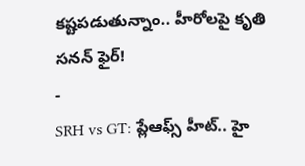కష్టపడుతున్నాం.. హీరోలపై కృతి సనన్ ఫైర్!
-
SRH vs GT: ప్లేఆఫ్స్ హీట్.. హై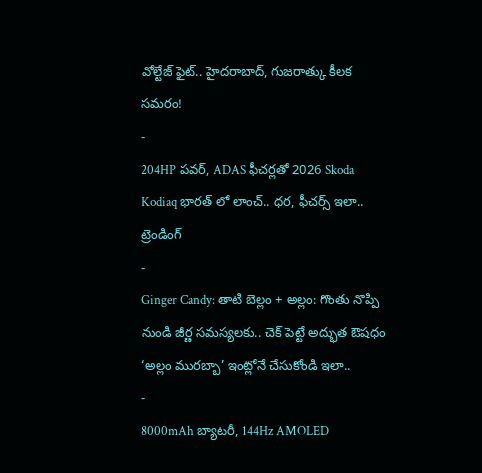వోల్టేజ్ ఫైట్.. హైదరాబాద్, గుజరాత్కు కీలక సమరం!
-
204HP పవర్, ADAS ఫీచర్లతో 2026 Skoda Kodiaq భారత్ లో లాంచ్.. ధర, ఫీచర్స్ ఇలా..
ట్రెండింగ్
-
Ginger Candy: తాటి బెల్లం + అల్లం: గొంతు నొప్పి నుండి జీర్ణ సమస్యలకు.. చెక్ పెట్టే అద్భుత ఔషధం ‘అల్లం మురబ్బా’ ఇంట్లోనే చేసుకోండి ఇలా..
-
8000mAh బ్యాటరీ, 144Hz AMOLED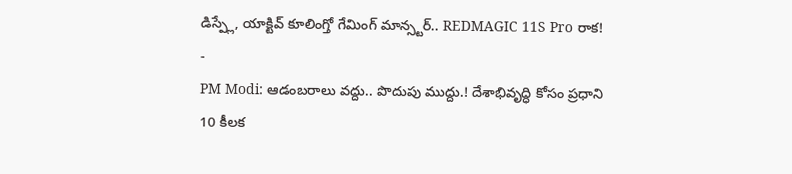డిస్ప్లే, యాక్టివ్ కూలింగ్తో గేమింగ్ మాన్స్టర్.. REDMAGIC 11S Pro రాక!
-
PM Modi: ఆడంబరాలు వద్దు.. పొదుపు ముద్దు.! దేశాభివృద్ధి కోసం ప్రధాని 10 కీలక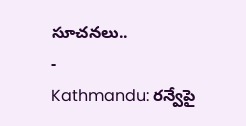సూచనలు..
-
Kathmandu: రన్వేపై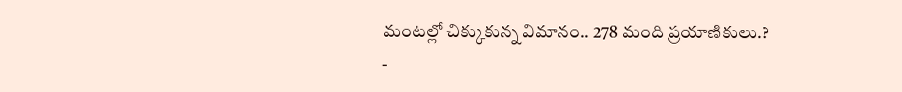మంటల్లో చిక్కుకున్న విమానం.. 278 మంది ప్రయాణికులు.?
-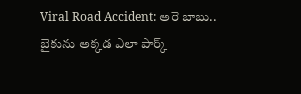Viral Road Accident: అరె బాబు.. బైకును అక్కడ ఎలా పార్క్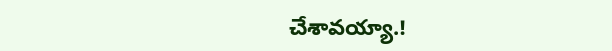చేశావయ్యా.!